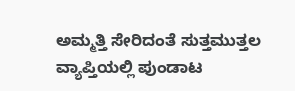ಅಮ್ಮತ್ತಿ ಸೇರಿದಂತೆ ಸುತ್ತಮುತ್ತಲ ವ್ಯಾಪ್ತಿಯಲ್ಲಿ ಪುಂಡಾಟ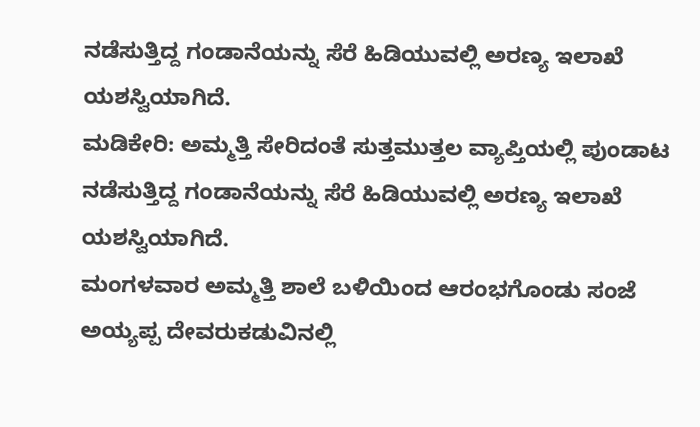ನಡೆಸುತ್ತಿದ್ದ ಗಂಡಾನೆಯನ್ನು ಸೆರೆ ಹಿಡಿಯುವಲ್ಲಿ ಅರಣ್ಯ ಇಲಾಖೆ ಯಶಸ್ವಿಯಾಗಿದೆ.
ಮಡಿಕೇರಿ: ಅಮ್ಮತ್ತಿ ಸೇರಿದಂತೆ ಸುತ್ತಮುತ್ತಲ ವ್ಯಾಪ್ತಿಯಲ್ಲಿ ಪುಂಡಾಟ ನಡೆಸುತ್ತಿದ್ದ ಗಂಡಾನೆಯನ್ನು ಸೆರೆ ಹಿಡಿಯುವಲ್ಲಿ ಅರಣ್ಯ ಇಲಾಖೆ ಯಶಸ್ವಿಯಾಗಿದೆ.
ಮಂಗಳವಾರ ಅಮ್ಮತ್ತಿ ಶಾಲೆ ಬಳಿಯಿಂದ ಆರಂಭಗೊಂಡು ಸಂಜೆ ಅಯ್ಯಪ್ಪ ದೇವರುಕಡುವಿನಲ್ಲಿ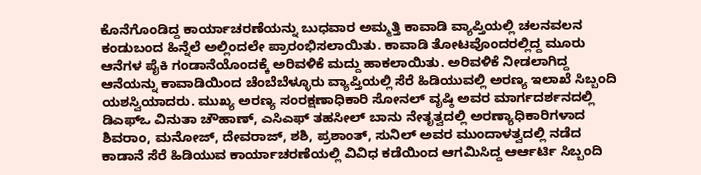ಕೊನೆಗೊಂಡಿದ್ದ ಕಾರ್ಯಾಚರಣೆಯನ್ನು ಬುಧವಾರ ಅಮ್ಮತ್ತಿ ಕಾವಾಡಿ ವ್ಯಾಪ್ತಿಯಲ್ಲಿ ಚಲನವಲನ ಕಂಡುಬಂದ ಹಿನ್ನೆಲೆ ಅಲ್ಲಿಂದಲೇ ಪ್ರಾರಂಭಿಸಲಾಯಿತು. ಕಾವಾಡಿ ತೋಟವೊಂದರಲ್ಲಿದ್ದ ಮೂರು ಆನೆಗಳ ಪೈಕಿ ಗಂಡಾನೆಯೊಂದಕ್ಕೆ ಅರಿವಳಿಕೆ ಮದ್ದು ಹಾಕಲಾಯಿತು. ಅರಿವಳಿಕೆ ನೀಡಲಾಗಿದ್ದ ಆನೆಯನ್ನು ಕಾವಾಡಿಯಿಂದ ಚೆಂಬೆಬೆಳ್ಳೂರು ವ್ಯಾಪ್ತಿಯಲ್ಲಿ ಸೆರೆ ಹಿಡಿಯುವಲ್ಲಿ ಅರಣ್ಯ ಇಲಾಖೆ ಸಿಬ್ಬಂದಿ ಯಶಸ್ವಿಯಾದರು. ಮುಖ್ಯ ಅರಣ್ಯ ಸಂರಕ್ಷಣಾಧಿಕಾರಿ ಸೋನಲ್ ವೃಷ್ಠಿ ಅವರ ಮಾರ್ಗದರ್ಶನದಲ್ಲಿ ಡಿಎಫ್ಒ ವಿನುತಾ ಚೌಹಾಣ್, ಎಸಿಎಫ್ ತಹಸೀಲ್ ಬಾನು ನೇತೃತ್ವದಲ್ಲಿ ಅರಣ್ಯಾಧಿಕಾರಿಗಳಾದ ಶಿವರಾಂ, ಮನೋಜ್, ದೇವರಾಜ್, ಶಶಿ, ಪ್ರಶಾಂತ್, ಸುನಿಲ್ ಅವರ ಮುಂದಾಳತ್ವದಲ್ಲಿ ನಡೆದ ಕಾಡಾನೆ ಸೆರೆ ಹಿಡಿಯುವ ಕಾರ್ಯಾಚರಣೆಯಲ್ಲಿ ವಿವಿಧ ಕಡೆಯಿಂದ ಆಗಮಿಸಿದ್ದ ಆರ್ಆರ್ಟಿ ಸಿಬ್ಬಂದಿ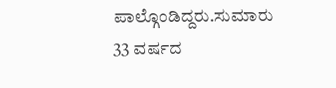ಪಾಲ್ಗೊಂಡಿದ್ದರು.ಸುಮಾರು 33 ವರ್ಷದ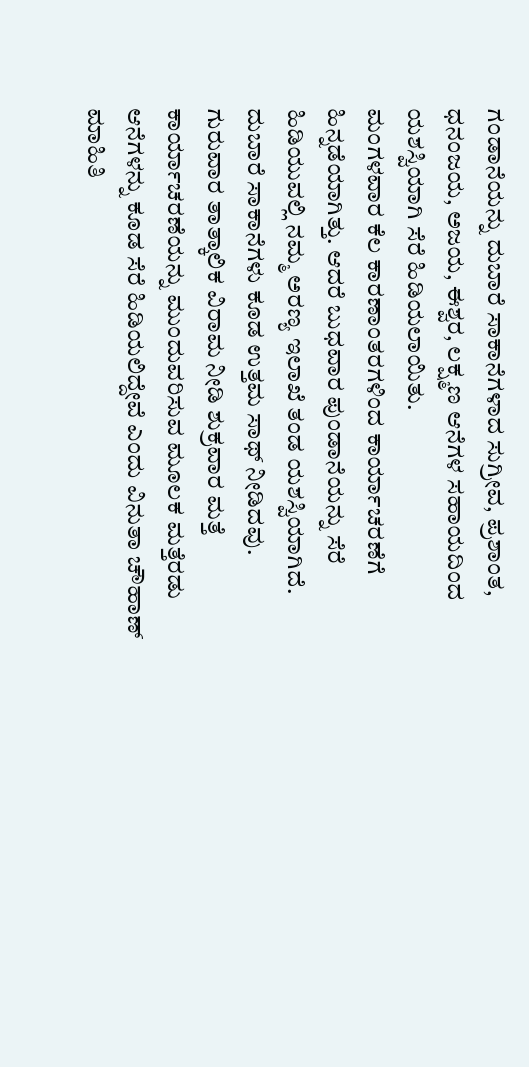ಗಂಡಾನೆಯನ್ನು ದುಬಾರೆ ಸಾಕಾನೆಗಳಾದ ಸುಗ್ರೀವ, ಪ್ರಶಾಂತ, ಧನಂಜಯ, ಅಜಯ, ಈಶ್ವರ, ಲಕ್ಷ್ಮಣ ಆನೆಗಳ ಸಹಾಯದಿಂದ ಯಶಸ್ವಿಯಾಗಿ ಸೆರೆ ಹಿಡಿಯಲಾಯಿತು.
ಮಂಗಳವಾರ ಕೆಲ ಕಾರಣಾಂತರಗಳಿಂದ ಕಾರ್ಯಾಚರಣೆಗೆ ಹಿನ್ನಡೆಯಾಗಿತ್ತು. ಆದರೆ ಬುಧವಾರ ಪುಂಡಾನೆಯನ್ನು ಸೆರೆ ಹಿಡಿಯುವಲ್ಲಿ ನಮ್ಮ ಅರಣ್ಯ ಇಲಾಖೆ ತಂಡ ಯಶಸ್ವಿಯಾಗಿದೆ. ದುಬಾರೆ ಸಾಕಾನೆಗಳು ಕೂಡ ಉತ್ತಮ ಸಾಥ್ ನೀಡಿದವು. ಗುರುವಾರ ತಾತ್ಕಾಲಿಕ ವಿರಾಮ ನೀಡಿ ಶುಕ್ರವಾರ ಮತ್ತೆ ಕಾರ್ಯಾಚರಣೆಯನ್ನು ಮುಂದುವರಿಸುವ ಮೂಲಕ ಮತ್ತೆರಡು ಆನೆಗಳನ್ನು ಕೂಡ ಸೆರೆ ಹಿಡಿಯಲಿದ್ದೇವೆ ಎಂದು ವಿನುತಾ ಚೌಹಾಣ್ ಮಾಹಿತಿ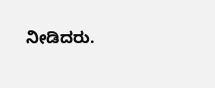ನೀಡಿದರು.